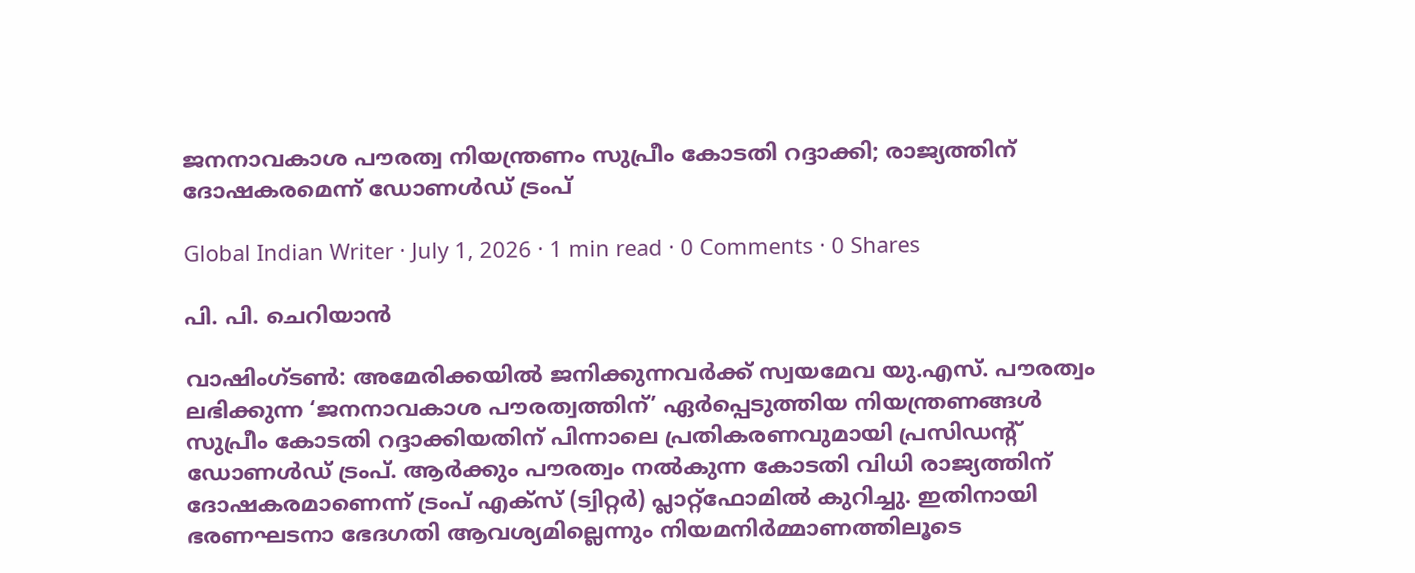ജനനാവകാശ പൗരത്വ നിയന്ത്രണം സുപ്രീം കോടതി റദ്ദാക്കി; രാജ്യത്തിന് ദോഷകരമെന്ന് ഡോണൾഡ് ട്രംപ്

Global Indian Writer · July 1, 2026 · 1 min read · 0 Comments · 0 Shares

പി. പി. ചെറിയാൻ

വാഷിംഗ്ടൺ: അമേരിക്കയിൽ ജനിക്കുന്നവർക്ക് സ്വയമേവ യു.എസ്. പൗരത്വം ലഭിക്കുന്ന ‘ജനനാവകാശ പൗരത്വത്തിന്’ ഏർപ്പെടുത്തിയ നിയന്ത്രണങ്ങൾ സുപ്രീം കോടതി റദ്ദാക്കിയതിന് പിന്നാലെ പ്രതികരണവുമായി പ്രസിഡന്റ് ഡോണൾഡ് ട്രംപ്. ആർക്കും പൗരത്വം നൽകുന്ന കോടതി വിധി രാജ്യത്തിന് ദോഷകരമാണെന്ന് ട്രംപ് എക്സ് (ട്വിറ്റർ) പ്ലാറ്റ്‌ഫോമിൽ കുറിച്ചു. ഇതിനായി ഭരണഘടനാ ഭേദഗതി ആവശ്യമില്ലെന്നും നിയമനിർമ്മാണത്തിലൂടെ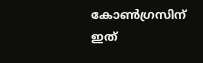കോൺഗ്രസിന് ഇത്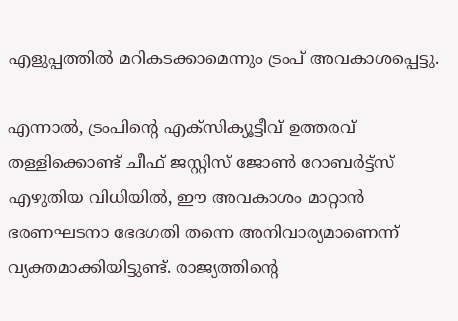എളുപ്പത്തിൽ മറികടക്കാമെന്നും ട്രംപ് അവകാശപ്പെട്ടു.

എന്നാൽ, ട്രംപിന്റെ എക്സിക്യൂട്ടീവ് ഉത്തരവ് തള്ളിക്കൊണ്ട് ചീഫ് ജസ്റ്റിസ് ജോൺ റോബർട്ട്സ് എഴുതിയ വിധിയിൽ, ഈ അവകാശം മാറ്റാൻ ഭരണഘടനാ ഭേദഗതി തന്നെ അനിവാര്യമാണെന്ന് വ്യക്തമാക്കിയിട്ടുണ്ട്. രാജ്യത്തിന്റെ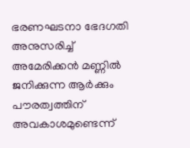ഭരണഘടനാ ഭേദഗതി അനുസരിച്ച് അമേരിക്കൻ മണ്ണിൽ ജനിക്കുന്ന ആർക്കും പൗരത്വത്തിന് അവകാശമുണ്ടെന്ന്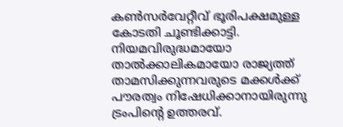കൺസർവേറ്റീവ് ഭൂരിപക്ഷമുള്ള കോടതി ചൂണ്ടിക്കാട്ടി. നിയമവിരുദ്ധമായോ താൽക്കാലികമായോ രാജ്യത്ത് താമസിക്കുന്നവരുടെ മക്കൾക്ക് പൗരത്വം നിഷേധിക്കാനായിരുന്നു ട്രംപിന്റെ ഉത്തരവ്.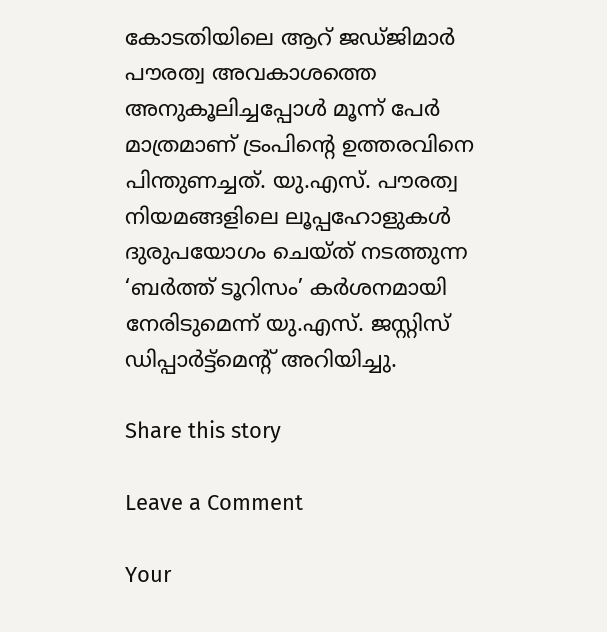കോടതിയിലെ ആറ് ജഡ്ജിമാർ പൗരത്വ അവകാശത്തെ അനുകൂലിച്ചപ്പോൾ മൂന്ന് പേർ മാത്രമാണ് ട്രംപിന്റെ ഉത്തരവിനെ പിന്തുണച്ചത്. യു.എസ്. പൗരത്വ നിയമങ്ങളിലെ ലൂപ്പഹോളുകൾ ദുരുപയോഗം ചെയ്ത് നടത്തുന്ന ‘ബർത്ത് ടൂറിസം’ കർശനമായി നേരിടുമെന്ന് യു.എസ്. ജസ്റ്റിസ് ഡിപ്പാർട്ട്‌മെന്റ് അറിയിച്ചു.

Share this story

Leave a Comment

Your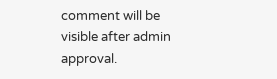comment will be visible after admin approval.